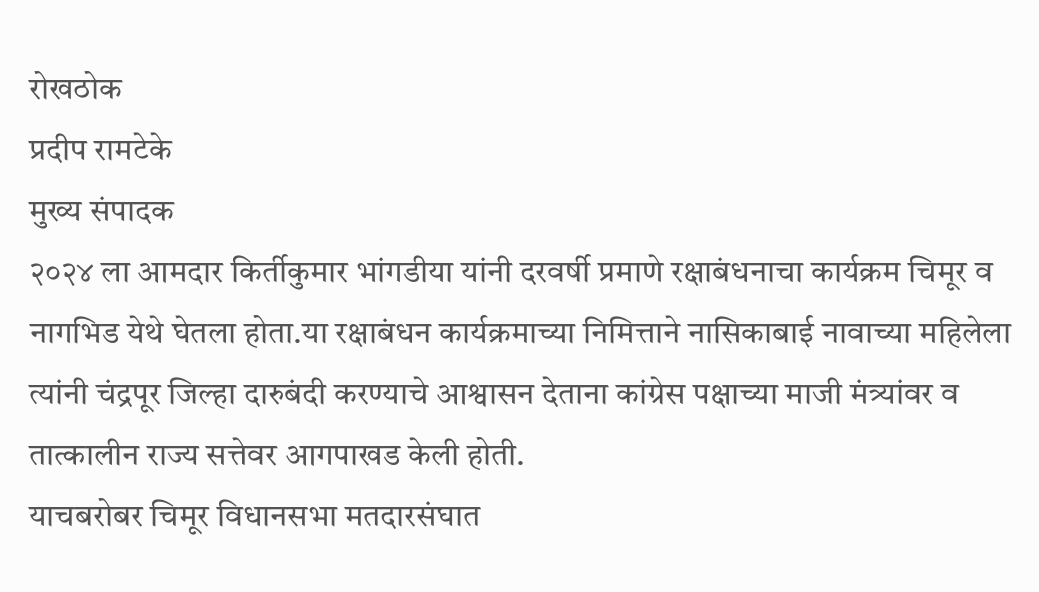रोखठोक
प्रदीप रामटेके
मुख्य संपादक
२०२४ ला आमदार किर्तीकुमार भांगडीया यांनी दरवर्षी प्रमाणे रक्षाबंधनाचा कार्यक्रम चिमूर व नागभिड येथे घेतला होता.या रक्षाबंधन कार्यक्रमाच्या निमित्ताने नासिकाबाई नावाच्या महिलेला त्यांनी चंद्रपूर जिल्हा दारुबंदी करण्याचे आश्वासन देताना कांग्रेस पक्षाच्या माजी मंत्र्यांवर व तात्कालीन राज्य सत्तेवर आगपाखड केली होती.
याचबरोबर चिमूर विधानसभा मतदारसंघात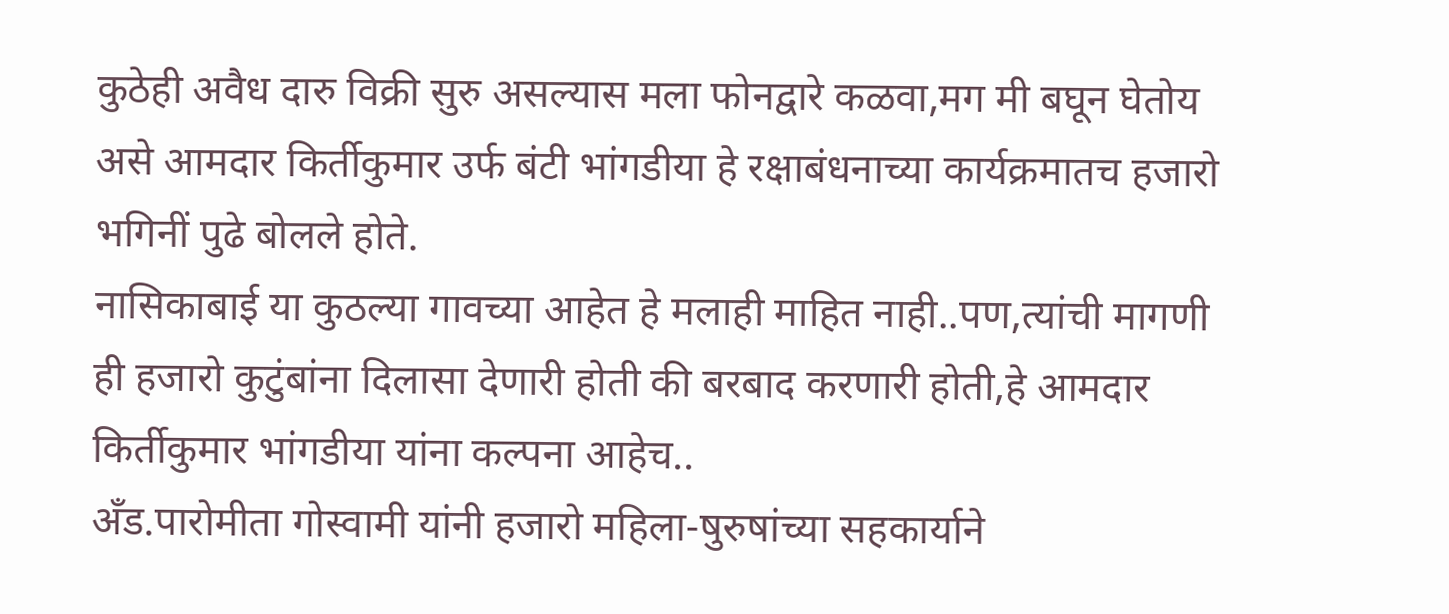कुठेही अवैध दारु विक्री सुरु असल्यास मला फोनद्वारे कळवा,मग मी बघून घेतोय असे आमदार किर्तीकुमार उर्फ बंटी भांगडीया हे रक्षाबंधनाच्या कार्यक्रमातच हजारो भगिनीं पुढे बोलले होते.
नासिकाबाई या कुठल्या गावच्या आहेत हे मलाही माहित नाही..पण,त्यांची मागणी ही हजारो कुटुंबांना दिलासा देणारी होती की बरबाद करणारी होती,हे आमदार किर्तीकुमार भांगडीया यांना कल्पना आहेच..
अँड.पारोमीता गोस्वामी यांनी हजारो महिला-षुरुषांच्या सहकार्याने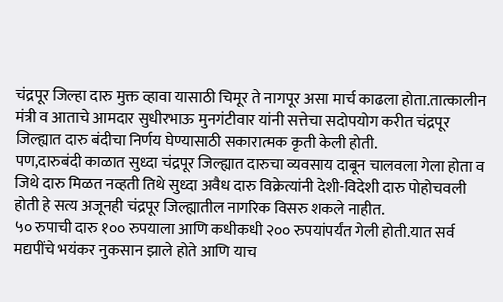चंद्रपूर जिल्हा दारु मुक्त व्हावा यासाठी चिमूर ते नागपूर असा मार्च काढला होता.तात्कालीन मंत्री व आताचे आमदार सुधीरभाऊ मुनगंटीवार यांनी सत्तेचा सदोपयोग करीत चंद्रपूर जिल्ह्यात दारु बंदीचा निर्णय घेण्यासाठी सकारात्मक कृती केली होती.
पण,दारुबंदी काळात सुध्दा चंद्रपूर जिल्ह्यात दारुचा व्यवसाय दाबून चालवला गेला होता व जिथे दारु मिळत नव्हती तिथे सुध्दा अवैध दारु विक्रेत्यांनी देशी-विदेशी दारु पोहोचवली होती हे सत्य अजूनही चंद्रपूर जिल्ह्यातील नागरिक विसरु शकले नाहीत.
५० रुपाची दारु १०० रुपयाला आणि कधीकधी २०० रुपयांपर्यंत गेली होती.यात सर्व मद्यपींचे भयंकर नुकसान झाले होते आणि याच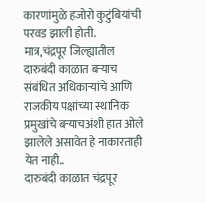कारणांमुळे हजोरो कुटुंबियांची परवड झाली होती.
मात्र,चंद्रपूर जिल्ह्यातील दारुबंदी काळात बऱ्याच संबंधित अधिकाऱ्यांचे आणि राजकीय पक्षांच्या स्थानिक प्रमुखांचे बऱ्याचअंशी हात ओले झालेले असावेत हे नाकारताही येत नाही..
दारुबंदी काळात चंद्रपूर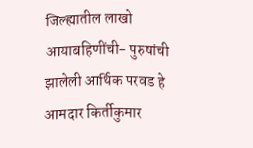जिल्ह्यातील लाखो आयाबहिणींची- पुरुषांची झालेली आर्थिक परवड हे आमदार किर्तीकुमार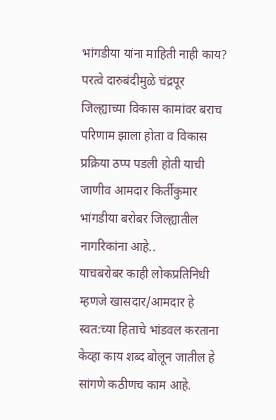भांगडीया यांना माहिती नाही काय?
परत्वे दारुबंदीमुळे चंद्रपूर जिल्ह्याच्या विकास कामांवर बराच परिणाम झाला होता व विकास प्रक्रिया ठप्प पडली होती याची जाणीव आमदार किर्तीकुमार भांगडीया बरोबर जिल्ह्यातील नागरिकांना आहे..
याचबरोबर काही लोकप्रतिनिधी म्हणजे खासदार/आमदार हे स्वत:च्या हिताचे भांडवल करताना केव्हा काय शब्द बोलून जातील हे सांगणे कठीणच काम आहे.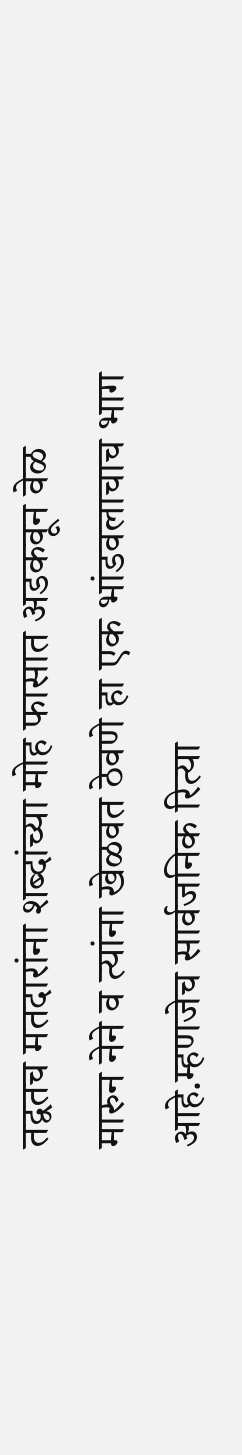तद्वतच मतदारांना शब्दांच्या मोह फासात अडकवून वेळ मारुन नेने व त्यांना खेळवत ठेवणे हा एक भांडवलाचाच भाग आहे.म्हणजेच सार्वजनिक रित्या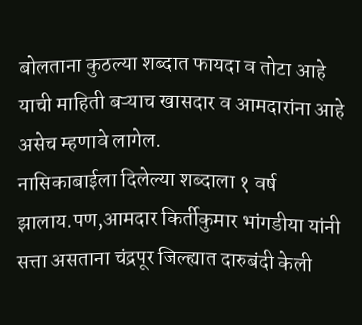बोलताना कुठल्या शब्दात फायदा व तोटा आहे याची माहिती बऱ्याच खासदार व आमदारांना आहे असेच म्हणावे लागेल.
नासिकाबाईला दिलेल्या शब्दाला १ वर्ष झालाय.पण,आमदार किर्तीकुमार भांगडीया यांनी सत्ता असताना चंद्रपूर जिल्ह्यात दारुबंदी केली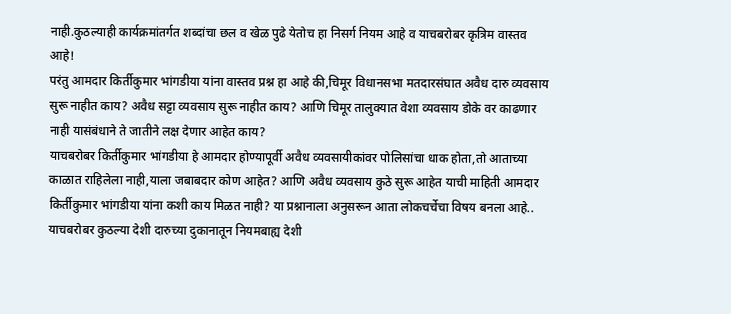नाही.कुठल्याही कार्यक्रमांतर्गत शब्दांचा छल व खेळ पुढे येतोच हा निसर्ग नियम आहे व याचबरोबर कृत्रिम वास्तव आहे!
परंतु आमदार किर्तीकुमार भांगडीया यांना वास्तव प्रश्न हा आहे की,चिमूर विधानसभा मतदारसंघात अवैध दारु व्यवसाय सुरू नाहीत काय? अवैध सट्टा व्यवसाय सुरू नाहीत काय? आणि चिमूर तालुक्यात वेशा व्यवसाय डोके वर काढणार नाही यासंबंधाने ते जातीने लक्ष देणार आहेत काय?
याचबरोबर किर्तीकुमार भांगडीया हे आमदार होण्यापूर्वी अवैध व्यवसायीकांवर पोलिसांचा धाक होता,तो आताच्या काळात राहिलेला नाही,याला जबाबदार कोण आहेत? आणि अवैध व्यवसाय कुठे सुरू आहेत याची माहिती आमदार किर्तीकुमार भांगडीया यांना कशी काय मिळत नाही? या प्रश्नानाला अनुसरून आता लोकचर्चेचा विषय बनला आहे..
याचबरोबर कुठल्या देशी दारुच्या दुकानातून नियमबाह्य देशी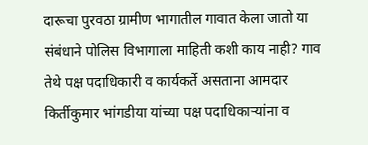दारूचा पुरवठा ग्रामीण भागातील गावात केला जातो या संबंधाने पोलिस विभागाला माहिती कशी काय नाही? गाव तेथे पक्ष पदाधिकारी व कार्यकर्ते असताना आमदार किर्तीकुमार भांगडीया यांच्या पक्ष पदाधिकाऱ्यांना व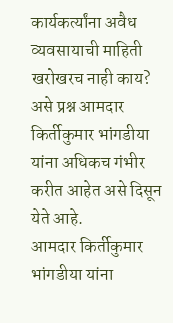कार्यकर्त्यांना अवैध व्यवसायाची माहिती खरोखरच नाही काय? असे प्रश्न आमदार किर्तीकुमार भांगडीया यांना अधिकच गंभीर करीत आहेत असे दिसून येते आहे.
आमदार किर्तीकुमार भांगडीया यांना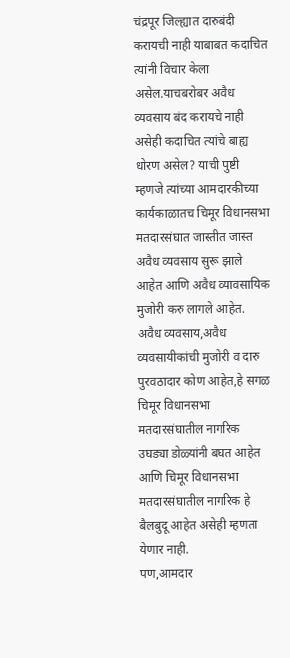चंद्रपूर जिल्ह्यात दारुबंदी करायची नाही याबाबत कदाचित त्यांनी विचार केला असेल.याचबरोबर अवैध व्यवसाय बंद करायचे नाही असेही कदाचित त्यांचे बाह्य धोरण असेल? याची पुष्टी म्हणजे त्यांच्या आमदारकीच्या कार्यकाळातच चिमूर विधानसभा मतदारसंघात जास्तीत जास्त अवैध व्यवसाय सुरू झाले आहेत आणि अवैध व्यावसायिक मुजोरी करु लागले आहेत.
अवैध व्यवसाय,अवैध व्यवसायीकांची मुजोरी व दारु पुरवठादार कोण आहेत,हे सगळ चिमूर विधानसभा मतदारसंघातील नागरिक उघड्या डोळ्यांनी बघत आहेत आणि चिमूर विधानसभा मतदारसंघातील नागरिक हे बैलबुदू आहेत असेही म्हणता येणार नाही.
पण,आमदार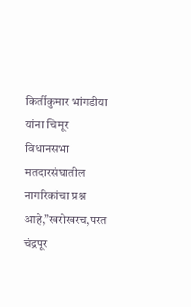किर्तीकुमार भांगडीया यांना चिमूर विधानसभा मतदारसंघातील नागरिकांचा प्रश्न आहे,”खरोखरच,परत चंद्रपूर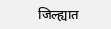जिल्ह्यात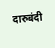दारुबंदी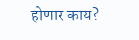होणार काय?